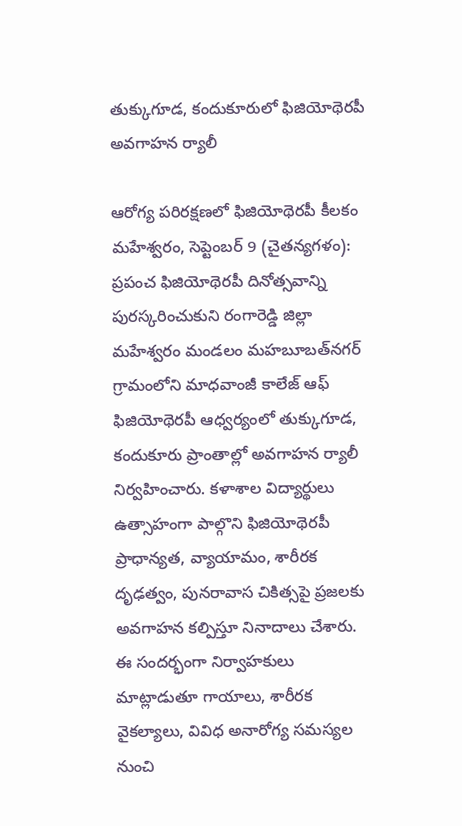తుక్కుగూడ, కందుకూరులో ఫిజియోథెరపీ అవగాహన ర్యాలీ

ఆరోగ్య పరిరక్షణలో ఫిజియోథెరపీ కీలకం మహేశ్వరం, సెప్టెంబర్‌ 9 (చైతన్యగళం): ప్రపంచ ఫిజియోథెరపీ దినోత్సవాన్ని పురస్కరించుకుని రంగారెడ్డి జిల్లా మహేశ్వరం మండలం మహబూబత్‌నగర్‌ గ్రామంలోని మాధవాంజీ కాలేజ్‌ ఆఫ్‌ ఫిజియోథెరపీ ఆధ్వర్యంలో తుక్కుగూడ, కందుకూరు ప్రాంతాల్లో అవగాహన ర్యాలీ నిర్వహించారు. కళాశాల విద్యార్థులు ఉత్సాహంగా పాల్గొని ఫిజియోథెరపీ ప్రాధాన్యత, వ్యాయామం, శారీరక దృఢత్వం, పునరావాస చికిత్సపై ప్రజలకు అవగాహన కల్పిస్తూ నినాదాలు చేశారు. ఈ సందర్భంగా నిర్వాహకులు మాట్లాడుతూ గాయాలు, శారీరక వైకల్యాలు, వివిధ అనారోగ్య సమస్యల నుంచి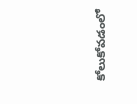కోలుకోవడంలో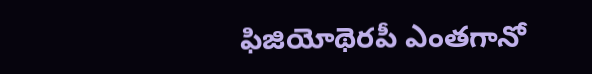ఫిజియోథెరపీ ఎంతగానో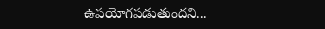ఉపయోగపడుతుందని...